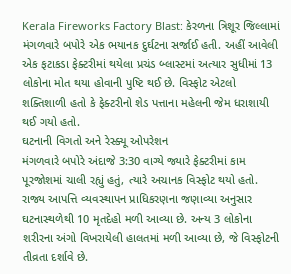Kerala Fireworks Factory Blast: કેરળના ત્રિશૂર જિલ્લામાં મંગળવારે બપોરે એક ભયાનક દુર્ઘટના સર્જાઈ હતી. અહીં આવેલી એક ફટાકડા ફેક્ટરીમાં થયેલા પ્રચંડ બ્લાસ્ટમાં અત્યાર સુધીમાં 13 લોકોના મોત થયા હોવાની પુષ્ટિ થઈ છે. વિસ્ફોટ એટલો શક્તિશાળી હતો કે ફેક્ટરીનો શેડ પત્તાના મહેલની જેમ ધરાશાયી થઈ ગયો હતો.
ઘટનાની વિગતો અને રેસ્ક્યૂ ઓપરેશન
મંગળવારે બપોરે અંદાજે 3:30 વાગ્યે જ્યારે ફેક્ટરીમાં કામ પૂરજોશમાં ચાલી રહ્યું હતું, ત્યારે અચાનક વિસ્ફોટ થયો હતો. રાજ્ય આપત્તિ વ્યવસ્થાપન પ્રાધિકરણના જણાવ્યા અનુસાર ઘટનાસ્થળેથી 10 મૃતદેહો મળી આવ્યા છે. અન્ય 3 લોકોના શરીરના અંગો વિખરાયેલી હાલતમાં મળી આવ્યા છે, જે વિસ્ફોટની તીવ્રતા દર્શાવે છે.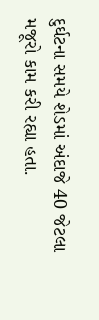દુર્ઘટના સમયે શેડમાં અંદાજે 40 જેટલા મજૂરો કામ કરી રહ્યા હતા.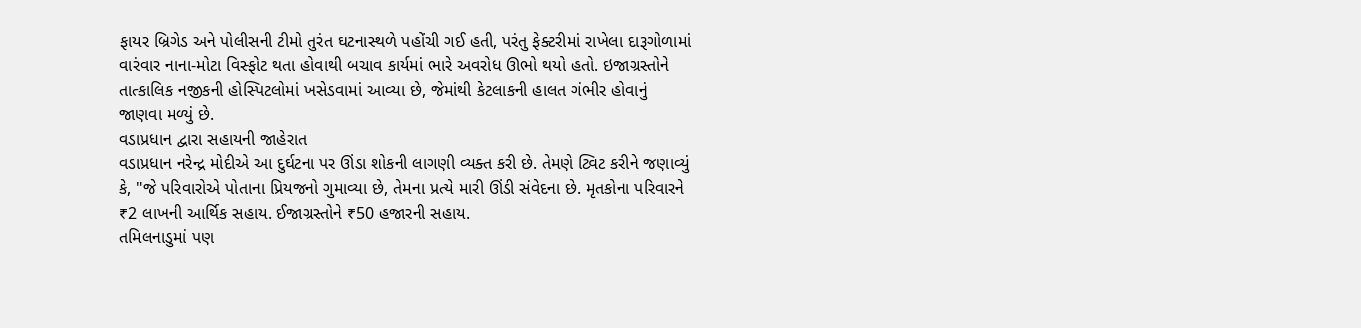ફાયર બ્રિગેડ અને પોલીસની ટીમો તુરંત ઘટનાસ્થળે પહોંચી ગઈ હતી, પરંતુ ફેક્ટરીમાં રાખેલા દારૂગોળામાં વારંવાર નાના-મોટા વિસ્ફોટ થતા હોવાથી બચાવ કાર્યમાં ભારે અવરોધ ઊભો થયો હતો. ઇજાગ્રસ્તોને તાત્કાલિક નજીકની હોસ્પિટલોમાં ખસેડવામાં આવ્યા છે, જેમાંથી કેટલાકની હાલત ગંભીર હોવાનું જાણવા મળ્યું છે.
વડાપ્રધાન દ્વારા સહાયની જાહેરાત
વડાપ્રધાન નરેન્દ્ર મોદીએ આ દુર્ઘટના પર ઊંડા શોકની લાગણી વ્યક્ત કરી છે. તેમણે ટ્વિટ કરીને જણાવ્યું કે, "જે પરિવારોએ પોતાના પ્રિયજનો ગુમાવ્યા છે, તેમના પ્રત્યે મારી ઊંડી સંવેદના છે. મૃતકોના પરિવારને ₹2 લાખની આર્થિક સહાય. ઈજાગ્રસ્તોને ₹50 હજારની સહાય.
તમિલનાડુમાં પણ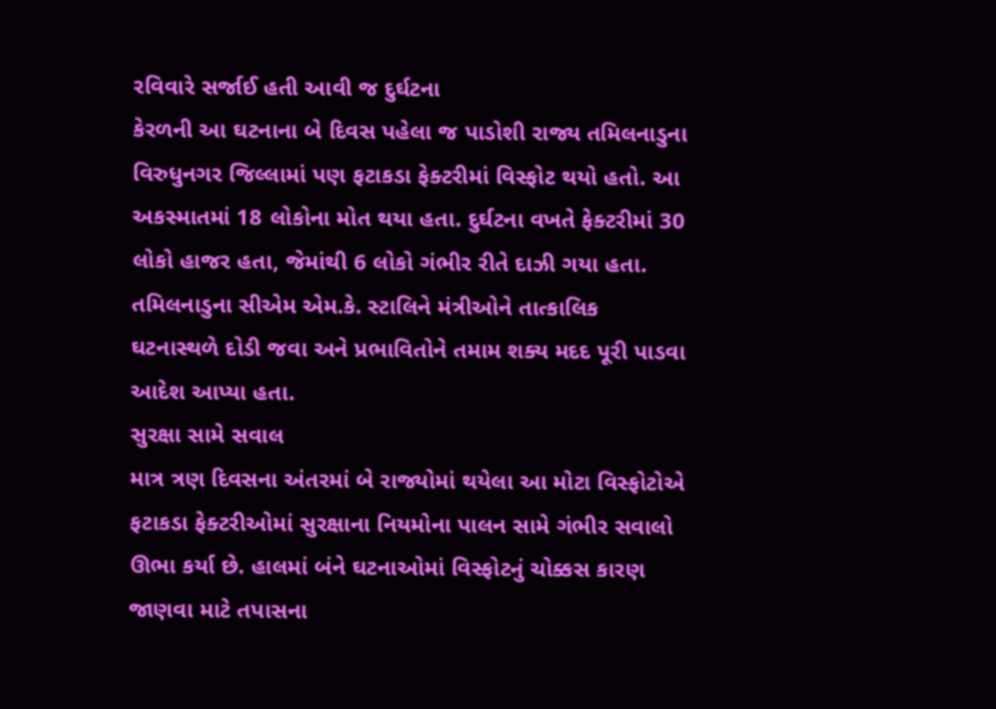રવિવારે સર્જાઈ હતી આવી જ દુર્ઘટના
કેરળની આ ઘટનાના બે દિવસ પહેલા જ પાડોશી રાજ્ય તમિલનાડુના વિરુધુનગર જિલ્લામાં પણ ફટાકડા ફેક્ટરીમાં વિસ્ફોટ થયો હતો. આ અકસ્માતમાં 18 લોકોના મોત થયા હતા. દુર્ઘટના વખતે ફેક્ટરીમાં 30 લોકો હાજર હતા, જેમાંથી 6 લોકો ગંભીર રીતે દાઝી ગયા હતા. તમિલનાડુના સીએમ એમ.કે. સ્ટાલિને મંત્રીઓને તાત્કાલિક ઘટનાસ્થળે દોડી જવા અને પ્રભાવિતોને તમામ શક્ય મદદ પૂરી પાડવા આદેશ આપ્યા હતા.
સુરક્ષા સામે સવાલ
માત્ર ત્રણ દિવસના અંતરમાં બે રાજ્યોમાં થયેલા આ મોટા વિસ્ફોટોએ ફટાકડા ફેક્ટરીઓમાં સુરક્ષાના નિયમોના પાલન સામે ગંભીર સવાલો ઊભા કર્યા છે. હાલમાં બંને ઘટનાઓમાં વિસ્ફોટનું ચોક્કસ કારણ જાણવા માટે તપાસના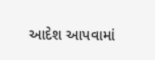આદેશ આપવામાં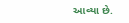આવ્યા છે.